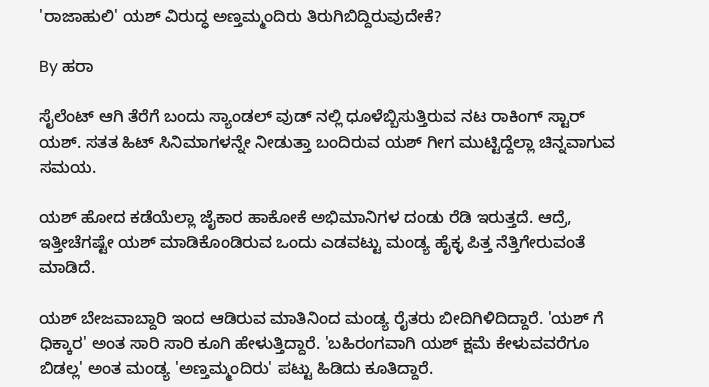'ರಾಜಾಹುಲಿ' ಯಶ್ ವಿರುದ್ಧ ಅಣ್ತಮ್ಮಂದಿರು ತಿರುಗಿಬಿದ್ದಿರುವುದೇಕೆ?

By ಹರಾ

ಸೈಲೆಂಟ್ ಆಗಿ ತೆರೆಗೆ ಬಂದು ಸ್ಯಾಂಡಲ್ ವುಡ್ ನಲ್ಲಿ ಧೂಳೆಬ್ಬಿಸುತ್ತಿರುವ ನಟ ರಾಕಿಂಗ್ ಸ್ಟಾರ್ ಯಶ್. ಸತತ ಹಿಟ್ ಸಿನಿಮಾಗಳನ್ನೇ ನೀಡುತ್ತಾ ಬಂದಿರುವ ಯಶ್ ಗೀಗ ಮುಟ್ಟಿದ್ದೆಲ್ಲಾ ಚಿನ್ನವಾಗುವ ಸಮಯ.

ಯಶ್ ಹೋದ ಕಡೆಯೆಲ್ಲಾ ಜೈಕಾರ ಹಾಕೋಕೆ ಅಭಿಮಾನಿಗಳ ದಂಡು ರೆಡಿ ಇರುತ್ತದೆ. ಆದ್ರೆ, ಇತ್ತೀಚೆಗಷ್ಟೇ ಯಶ್ ಮಾಡಿಕೊಂಡಿರುವ ಒಂದು ಎಡವಟ್ಟು ಮಂಡ್ಯ ಹೈಕ್ಳ ಪಿತ್ತ ನೆತ್ತಿಗೇರುವಂತೆ ಮಾಡಿದೆ.

ಯಶ್ ಬೇಜವಾಬ್ದಾರಿ ಇಂದ ಆಡಿರುವ ಮಾತಿನಿಂದ ಮಂಡ್ಯ ರೈತರು ಬೀದಿಗಿಳಿದಿದ್ದಾರೆ. 'ಯಶ್ ಗೆ ಧಿಕ್ಕಾರ' ಅಂತ ಸಾರಿ ಸಾರಿ ಕೂಗಿ ಹೇಳುತ್ತಿದ್ದಾರೆ. 'ಬಹಿರಂಗವಾಗಿ ಯಶ್ ಕ್ಷಮೆ ಕೇಳುವವರೆಗೂ ಬಿಡಲ್ಲ' ಅಂತ ಮಂಡ್ಯ 'ಅಣ್ತಮ್ಮಂದಿರು' ಪಟ್ಟು ಹಿಡಿದು ಕೂತಿದ್ದಾರೆ.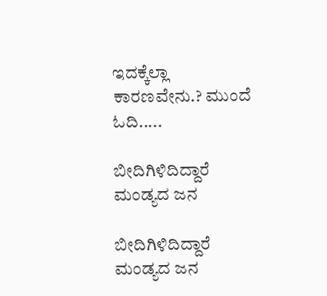ಇದಕ್ಕೆಲ್ಲಾ ಕಾರಣವೇನು.? ಮುಂದೆ ಓದಿ.....

ಬೀದಿಗಿಳಿದಿದ್ದಾರೆ ಮಂಡ್ಯದ ಜನ

ಬೀದಿಗಿಳಿದಿದ್ದಾರೆ ಮಂಡ್ಯದ ಜನ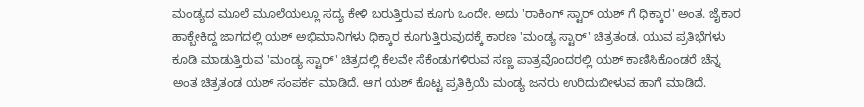ಮಂಡ್ಯದ ಮೂಲೆ ಮೂಲೆಯಲ್ಲೂ ಸದ್ಯ ಕೇಳಿ ಬರುತ್ತಿರುವ ಕೂಗು ಒಂದೇ. ಅದು 'ರಾಕಿಂಗ್ ಸ್ಟಾರ್ ಯಶ್ ಗೆ ಧಿಕ್ಕಾರ' ಅಂತ. ಜೈಕಾರ ಹಾಕ್ಬೇಕಿದ್ದ ಜಾಗದಲ್ಲಿ ಯಶ್ ಅಭಿಮಾನಿಗಳು ಧಿಕ್ಕಾರ ಕೂಗುತ್ತಿರುವುದಕ್ಕೆ ಕಾರಣ 'ಮಂಡ್ಯ ಸ್ಟಾರ್' ಚಿತ್ರತಂಡ. ಯುವ ಪ್ರತಿಭೆಗಳು ಕೂಡಿ ಮಾಡುತ್ತಿರುವ 'ಮಂಡ್ಯ ಸ್ಟಾರ್' ಚಿತ್ರದಲ್ಲಿ ಕೆಲವೇ ಸೆಕೆಂಡುಗಳಿರುವ ಸಣ್ಣ ಪಾತ್ರವೊಂದರಲ್ಲಿ ಯಶ್ ಕಾಣಿಸಿಕೊಂಡರೆ ಚೆನ್ನ ಅಂತ ಚಿತ್ರತಂಡ ಯಶ್ ಸಂಪರ್ಕ ಮಾಡಿದೆ. ಆಗ ಯಶ್ ಕೊಟ್ಟ ಪ್ರತಿಕ್ರಿಯೆ ಮಂಡ್ಯ ಜನರು ಉರಿದುಬೀಳುವ ಹಾಗೆ ಮಾಡಿದೆ.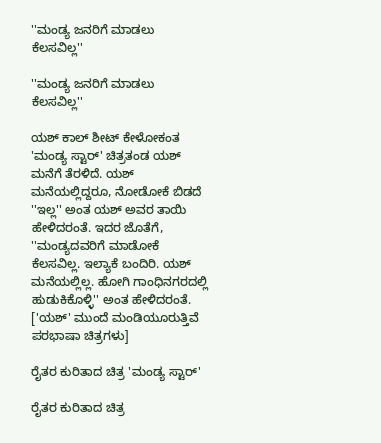''ಮಂಡ್ಯ ಜನರಿಗೆ ಮಾಡಲು ಕೆಲಸವಿಲ್ಲ''

''ಮಂಡ್ಯ ಜನರಿಗೆ ಮಾಡಲು ಕೆಲಸವಿಲ್ಲ''

ಯಶ್ ಕಾಲ್ ಶೀಟ್ ಕೇಳೋಕಂತ 'ಮಂಡ್ಯ ಸ್ಟಾರ್' ಚಿತ್ರತಂಡ ಯಶ್ ಮನೆಗೆ ತೆರಳಿದೆ. ಯಶ್ ಮನೆಯಲ್ಲಿದ್ದರೂ, ನೋಡೋಕೆ ಬಿಡದೆ ''ಇಲ್ಲ'' ಅಂತ ಯಶ್ ಅವರ ತಾಯಿ ಹೇಳಿದರಂತೆ. ಇದರ ಜೊತೆಗೆ, ''ಮಂಡ್ಯದವರಿಗೆ ಮಾಡೋಕೆ ಕೆಲಸವಿಲ್ಲ. ಇಲ್ಯಾಕೆ ಬಂದಿರಿ. ಯಶ್ ಮನೆಯಲ್ಲಿಲ್ಲ. ಹೋಗಿ ಗಾಂಧಿನಗರದಲ್ಲಿ ಹುಡುಕಿಕೊಳ್ಳಿ'' ಅಂತ ಹೇಳಿದರಂತೆ. ['ಯಶ್' ಮುಂದೆ ಮಂಡಿಯೂರುತ್ತಿವೆ ಪರಭಾಷಾ ಚಿತ್ರಗಳು]

ರೈತರ ಕುರಿತಾದ ಚಿತ್ರ 'ಮಂಡ್ಯ ಸ್ಟಾರ್'

ರೈತರ ಕುರಿತಾದ ಚಿತ್ರ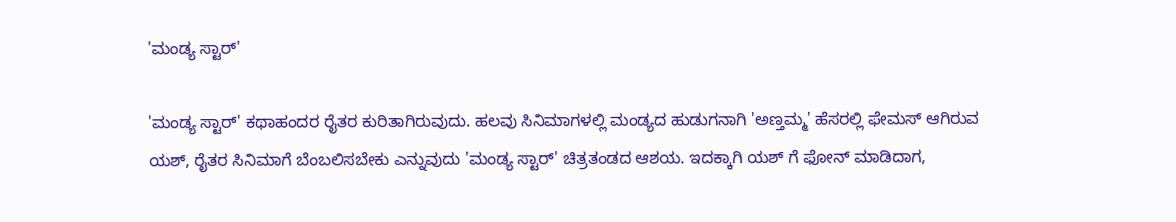'ಮಂಡ್ಯ ಸ್ಟಾರ್'

'ಮಂಡ್ಯ ಸ್ಟಾರ್' ಕಥಾಹಂದರ ರೈತರ ಕುರಿತಾಗಿರುವುದು. ಹಲವು ಸಿನಿಮಾಗಳಲ್ಲಿ ಮಂಡ್ಯದ ಹುಡುಗನಾಗಿ 'ಅಣ್ತಮ್ಮ' ಹೆಸರಲ್ಲಿ ಫೇಮಸ್ ಆಗಿರುವ ಯಶ್, ರೈತರ ಸಿನಿಮಾಗೆ ಬೆಂಬಲಿಸಬೇಕು ಎನ್ನುವುದು 'ಮಂಡ್ಯ ಸ್ಟಾರ್' ಚಿತ್ರತಂಡದ ಆಶಯ. ಇದಕ್ಕಾಗಿ ಯಶ್ ಗೆ ಫೋನ್ ಮಾಡಿದಾಗ,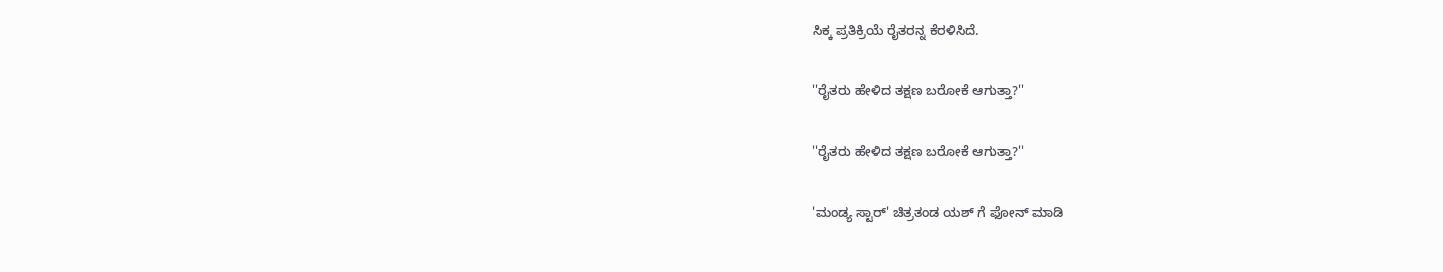ಸಿಕ್ಕ ಪ್ರತಿಕ್ರಿಯೆ ರೈತರನ್ನ ಕೆರಳಿಸಿದೆ.

''ರೈತರು ಹೇಳಿದ ತಕ್ಷಣ ಬರೋಕೆ ಆಗುತ್ತಾ?''

''ರೈತರು ಹೇಳಿದ ತಕ್ಷಣ ಬರೋಕೆ ಆಗುತ್ತಾ?''

'ಮಂಡ್ಯ ಸ್ಟಾರ್' ಚಿತ್ರತಂಡ ಯಶ್ ಗೆ ಫೋನ್ ಮಾಡಿ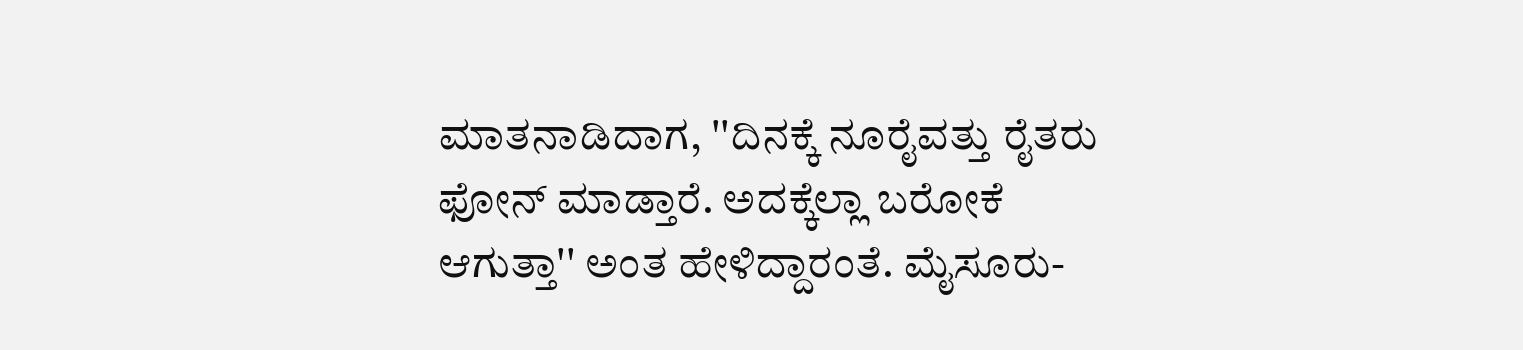ಮಾತನಾಡಿದಾಗ, ''ದಿನಕ್ಕೆ ನೂರೈವತ್ತು ರೈತರು ಫೋನ್ ಮಾಡ್ತಾರೆ. ಅದಕ್ಕೆಲ್ಲಾ ಬರೋಕೆ ಆಗುತ್ತಾ'' ಅಂತ ಹೇಳಿದ್ದಾರಂತೆ. ಮೈಸೂರು-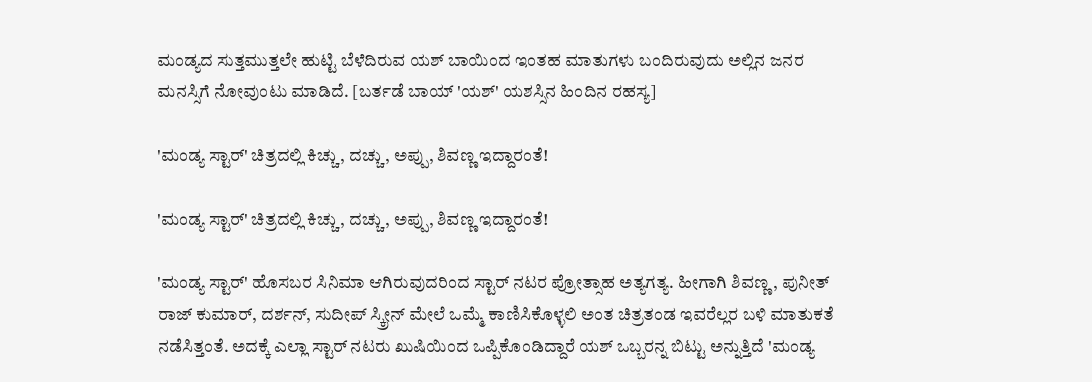ಮಂಡ್ಯದ ಸುತ್ತಮುತ್ತಲೇ ಹುಟ್ಟಿ ಬೆಳೆದಿರುವ ಯಶ್ ಬಾಯಿಂದ ಇಂತಹ ಮಾತುಗಳು ಬಂದಿರುವುದು ಅಲ್ಲಿನ ಜನರ ಮನಸ್ಸಿಗೆ ನೋವುಂಟು ಮಾಡಿದೆ. [ಬರ್ತಡೆ ಬಾಯ್ 'ಯಶ್' ಯಶಸ್ಸಿನ ಹಿಂದಿನ ರಹಸ್ಯ]

'ಮಂಡ್ಯ ಸ್ಟಾರ್' ಚಿತ್ರದಲ್ಲಿ ಕಿಚ್ಚು, ದಚ್ಚು, ಅಪ್ಪು, ಶಿವಣ್ಣ ಇದ್ದಾರಂತೆ!

'ಮಂಡ್ಯ ಸ್ಟಾರ್' ಚಿತ್ರದಲ್ಲಿ ಕಿಚ್ಚು, ದಚ್ಚು, ಅಪ್ಪು, ಶಿವಣ್ಣ ಇದ್ದಾರಂತೆ!

'ಮಂಡ್ಯ ಸ್ಟಾರ್' ಹೊಸಬರ ಸಿನಿಮಾ ಆಗಿರುವುದರಿಂದ ಸ್ಟಾರ್ ನಟರ ಪ್ರೋತ್ಸಾಹ ಅತ್ಯಗತ್ಯ. ಹೀಗಾಗಿ ಶಿವಣ್ಣ, ಪುನೀತ್ ರಾಜ್ ಕುಮಾರ್, ದರ್ಶನ್, ಸುದೀಪ್ ಸ್ಕ್ರೀನ್ ಮೇಲೆ ಒಮ್ಮೆ ಕಾಣಿಸಿಕೊಳ್ಳಲಿ ಅಂತ ಚಿತ್ರತಂಡ ಇವರೆಲ್ಲರ ಬಳಿ ಮಾತುಕತೆ ನಡೆಸಿತ್ತಂತೆ. ಅದಕ್ಕೆ ಎಲ್ಲಾ ಸ್ಟಾರ್‌ ನಟರು ಖುಷಿಯಿಂದ ಒಪ್ಪಿಕೊಂಡಿದ್ದಾರೆ ಯಶ್ ಒಬ್ಬರನ್ನ ಬಿಟ್ಟು ಅನ್ನುತ್ತಿದೆ 'ಮಂಡ್ಯ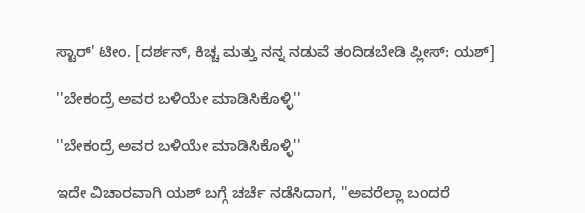ಸ್ಟಾರ್' ಟೀಂ. [ದರ್ಶನ್, ಕಿಚ್ಚ ಮತ್ತು ನನ್ನ ನಡುವೆ ತಂದಿಡಬೇಡಿ ಪ್ಲೀಸ್: ಯಶ್]

''ಬೇಕಂದ್ರೆ ಅವರ ಬಳಿಯೇ ಮಾಡಿಸಿಕೊಳ್ಳಿ''

''ಬೇಕಂದ್ರೆ ಅವರ ಬಳಿಯೇ ಮಾಡಿಸಿಕೊಳ್ಳಿ''

ಇದೇ ವಿಚಾರವಾಗಿ ಯಶ್ ಬಗ್ಗೆ ಚರ್ಚೆ ನಡೆಸಿದಾಗ, ''ಅವರೆಲ್ಲಾ ಬಂದರೆ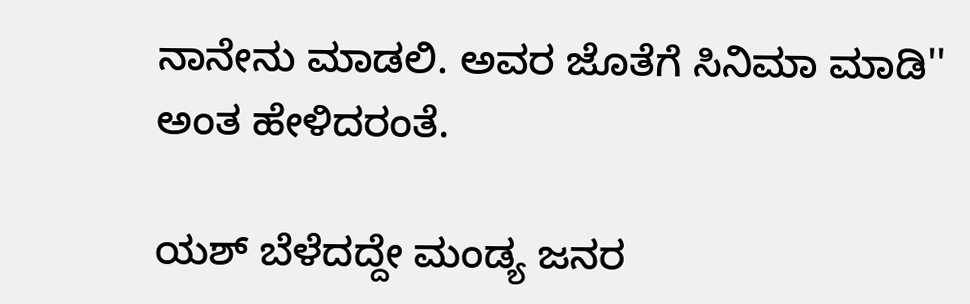ನಾನೇನು ಮಾಡಲಿ. ಅವರ ಜೊತೆಗೆ ಸಿನಿಮಾ ಮಾಡಿ'' ಅಂತ ಹೇಳಿದರಂತೆ.

ಯಶ್ ಬೆಳೆದದ್ದೇ ಮಂಡ್ಯ ಜನರ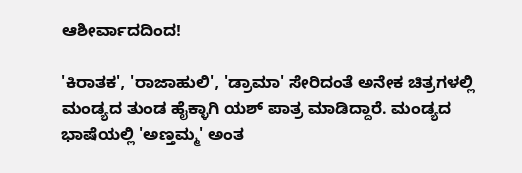ಆಶೀರ್ವಾದದಿಂದ!

'ಕಿರಾತಕ', 'ರಾಜಾಹುಲಿ', 'ಡ್ರಾಮಾ' ಸೇರಿದಂತೆ ಅನೇಕ ಚಿತ್ರಗಳಲ್ಲಿ ಮಂಡ್ಯದ ತುಂಡ ಹೈಕ್ಳಾಗಿ ಯಶ್ ಪಾತ್ರ ಮಾಡಿದ್ದಾರೆ. ಮಂಡ್ಯದ ಭಾಷೆಯಲ್ಲಿ 'ಅಣ್ತಮ್ಮ' ಅಂತ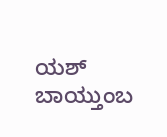ಯಶ್ ಬಾಯ್ತುಂಬ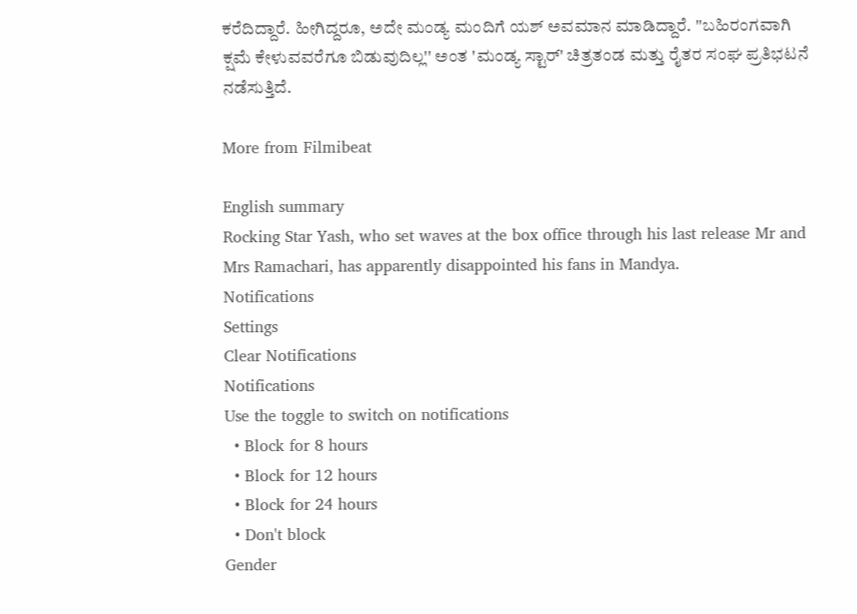ಕರೆದಿದ್ದಾರೆ. ಹೀಗಿದ್ದರೂ, ಅದೇ ಮಂಡ್ಯ ಮಂದಿಗೆ ಯಶ್ ಅವಮಾನ ಮಾಡಿದ್ದಾರೆ. ''ಬಹಿರಂಗವಾಗಿ ಕ್ಷಮೆ ಕೇಳುವವರೆಗೂ ಬಿಡುವುದಿಲ್ಲ'' ಅಂತ 'ಮಂಡ್ಯ ಸ್ಟಾರ್' ಚಿತ್ರತಂಡ ಮತ್ತು ರೈತರ ಸಂಘ ಪ್ರತಿಭಟನೆ ನಡೆಸುತ್ತಿದೆ.

More from Filmibeat

English summary
Rocking Star Yash, who set waves at the box office through his last release Mr and Mrs Ramachari, has apparently disappointed his fans in Mandya.
Notifications
Settings
Clear Notifications
Notifications
Use the toggle to switch on notifications
  • Block for 8 hours
  • Block for 12 hours
  • Block for 24 hours
  • Don't block
Gender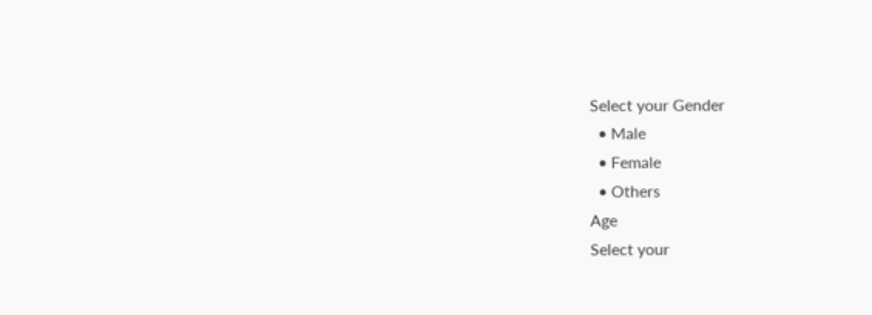Select your Gender
  • Male
  • Female
  • Others
Age
Select your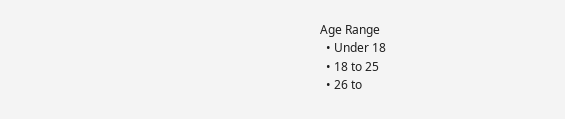Age Range
  • Under 18
  • 18 to 25
  • 26 to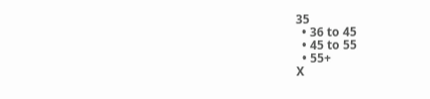35
  • 36 to 45
  • 45 to 55
  • 55+
X